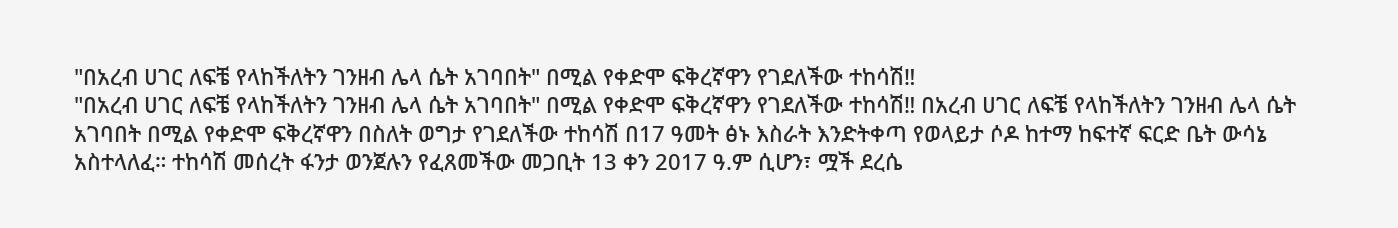"በአረብ ሀገር ለፍቼ የላከችለትን ገንዘብ ሌላ ሴት አገባበት" በሚል የቀድሞ ፍቅረኛዋን የገደለችው ተከሳሽ‼
"በአረብ ሀገር ለፍቼ የላከችለትን ገንዘብ ሌላ ሴት አገባበት" በሚል የቀድሞ ፍቅረኛዋን የገደለችው ተከሳሽ‼ በአረብ ሀገር ለፍቼ የላከችለትን ገንዘብ ሌላ ሴት አገባበት በሚል የቀድሞ ፍቅረኛዋን በስለት ወግታ የገደለችው ተከሳሽ በ17 ዓመት ፅኑ እስራት እንድትቀጣ የወላይታ ሶዶ ከተማ ከፍተኛ ፍርድ ቤት ውሳኔ አስተላለፈ። ተከሳሽ መሰረት ፋንታ ወንጀሉን የፈጸመችው መጋቢት 13 ቀን 2017 ዓ.ም ሲሆን፣ ሟች ደረሴ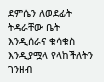ደምሴን ለወደፊት ትዳራቸው ቤት እንዲሰራና ቁሳቁስ እንዲያሟላ የላከችለትን ገንዘብ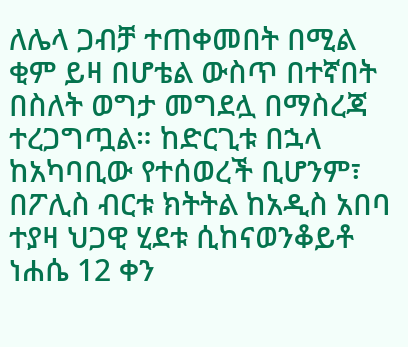ለሌላ ጋብቻ ተጠቀመበት በሚል ቂም ይዛ በሆቴል ውስጥ በተኛበት በስለት ወግታ መግደሏ በማስረጃ ተረጋግጧል። ከድርጊቱ በኋላ ከአካባቢው የተሰወረች ቢሆንም፣ በፖሊስ ብርቱ ክትትል ከአዲስ አበባ ተያዛ ህጋዊ ሂደቱ ሲከናወንቆይቶ ነሐሴ 12 ቀን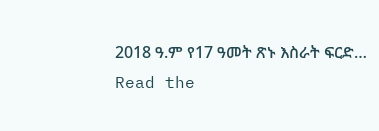2018 ዓ.ም የ17 ዓመት ጽኑ እስራት ፍርድ…
Read the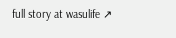full story at wasulife ↗